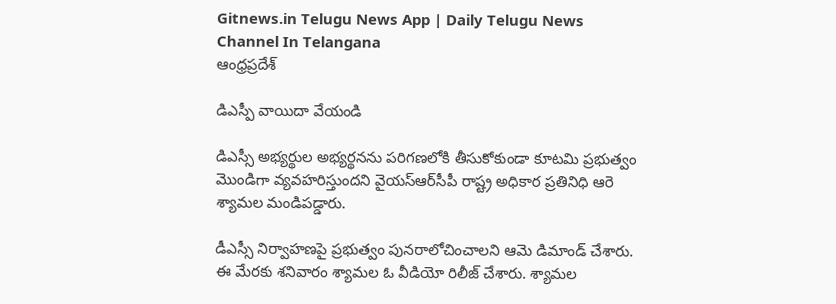Gitnews.in Telugu News App | Daily Telugu News Channel In Telangana
ఆంధ్రప్రదేశ్

డిఎస్పీ వాయిదా వేయండి

డిఎస్సీ అభ్యర్థుల అభ్యర్థనను పరిగణలోకి తీసుకోకుండా కూటమి ప్రభుత్వం మొండిగా వ్యవహరిస్తుందని వైయస్ఆర్‌సీపీ రాష్ట్ర అధికార ప్రతినిధి ఆరె శ్యామల మండిపడ్డారు.

డీఎస్సీ నిర్వాహణపై ప్రభుత్వం పునరాలోచించాలని ఆమె డిమాండ్ చేశారు. ఈ మేరకు శనివారం శ్యామల ఓ వీడియో రిలీజ్ చేశారు. శ్యామల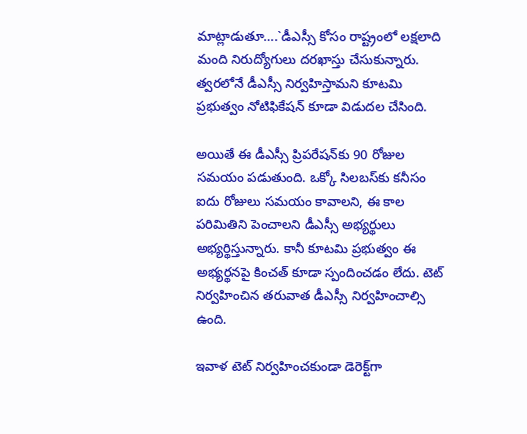మాట్లాడుతూ….`డీఎస్సీ కోసం రాష్ట్రంలో లక్షలాది మంది నిరుద్యోగులు దరఖాస్తు చేసుకున్నారు. త్వరలోనే డీఎస్సీ నిర్వహిస్తామని కూటమి ప్రభుత్వం నోటిఫికేషన్ కూడా విడుదల చేసింది.

అయితే ఈ డీఎస్సీ ప్రిపరేషన్‌కు 90 రోజుల సమయం పడుతుంది. ఒక్కో సిలబస్‌కు కనీసం ఐదు రోజులు సమయం కావాలని, ఈ కాల పరిమితిని పెంచాలని డీఎస్సీ అభ్యర్థులు అభ్యర్థిస్తున్నారు. కానీ కూటమి ప్రభుత్వం ఈ అభ్యర్థనపై కించత్ కూడా స్పందించడం లేదు. టెట్ నిర్వహించిన తరువాత డీఎస్సీ నిర్వహించాల్సి ఉంది.

ఇవాళ టెట్ నిర్వహించకుండా డెరెక్ట్‌గా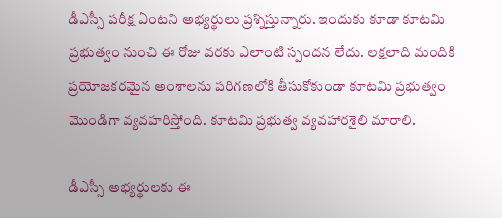డీఎస్సీ పరీక్ష ఏంటని అభ్యర్థులు ప్రశ్నిస్తున్నారు. ఇందుకు కూడా కూటమి ప్రభుత్వం నుంచి ఈ రోజు వరకు ఎలాంటి స్పందన లేదు. లక్షలాది మందికి ప్రయోజకరమైన అంశాలను పరిగణలోకి తీసుకోకుండా కూటమి ప్రభుత్వం మొండిగా వ్యవహరిస్తోంది. కూటమి ప్రభుత్వ వ్యవహారశైలి మారాలి.

డీఎస్సీ అభ్యర్థులకు ఈ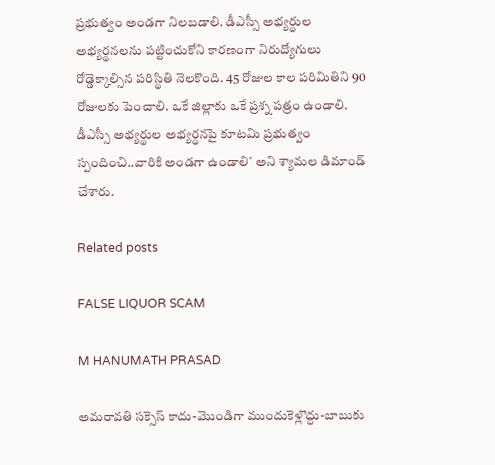ప్రభుత్వం అండగా నిలబడాలి. డీఎస్సీ అభ్యర్థుల అభ్యర్థనలను పట్టించుకోని కారణంగా నిరుద్యోగులు రోడ్డెక్కాల్సిన పరిస్థితి నెలకొంది. 45 రోజుల కాల పరిమితిని 90 రోజులకు పెంచాలి. ఒకే జిల్లాకు ఒకే ప్రశ్న పత్రం ఉండాలి. డీఎస్సీ అభ్యర్థుల అభ్యర్థనపై కూటమి ప్రభుత్వం స్పందించి..వారికి అండగా ఉండాలి` అని శ్యామల డిమాండ్ చేశారు.

Related posts

FALSE LIQUOR SCAM

M HANUMATH PRASAD

అమరావతి సక్సెస్ కాదు-మొండిగా ముందుకెళ్లొద్దు-బాబుకు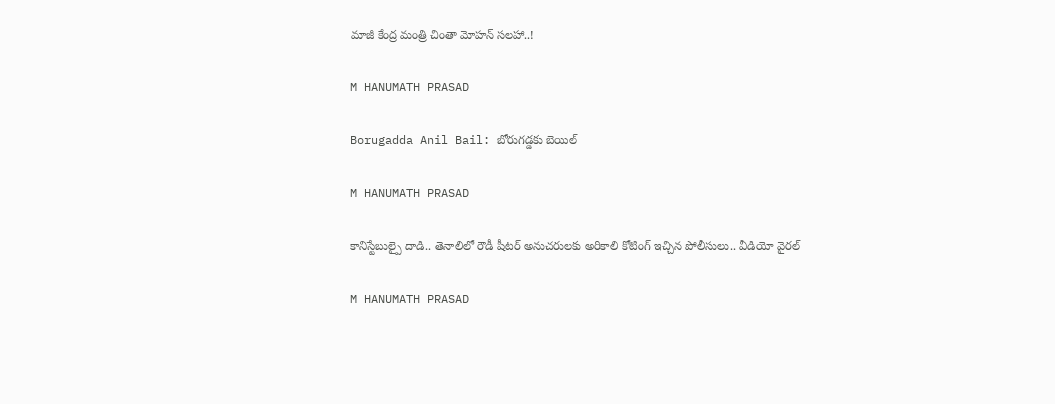మాజీ కేంద్ర మంత్రి చింతా మోహన్ సలహా..!

M HANUMATH PRASAD

Borugadda Anil Bail: బోరుగడ్డకు బెయిల్‌

M HANUMATH PRASAD

కానిస్టేబుల్పై దాడి.. తెనాలిలో రౌడీ షీటర్ అనుచరులకు అరికాలి కోటింగ్ ఇచ్చిన పోలీసులు.. వీడియో వైరల్

M HANUMATH PRASAD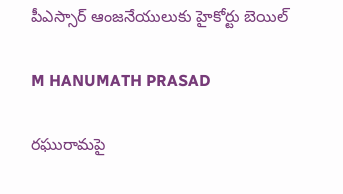పీఎస్సార్‌ ఆంజనేయులుకు హైకోర్టు బెయిల్‌

M HANUMATH PRASAD

రఘురామపై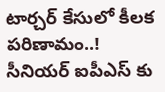టార్చర్ కేసులో కీలక పరిణామం..! సీనియర్ ఐపీఎస్ కు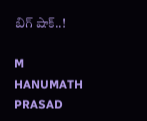బిగ్ షాక్..!

M HANUMATH PRASAD